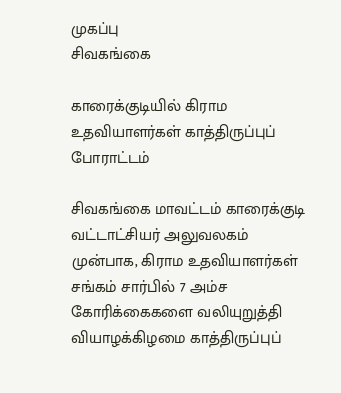முகப்பு
சிவகங்கை

காரைக்குடியில் கிராம உதவியாளர்கள் காத்திருப்புப் போராட்டம்

சிவகங்கை மாவட்டம் காரைக்குடி வட்டாட்சியர் அலுவலகம் முன்பாக, கிராம உதவியாளர்கள் சங்கம் சார்பில் 7 அம்ச கோரிக்கைகளை வலியுறுத்தி வியாழக்கிழமை காத்திருப்புப்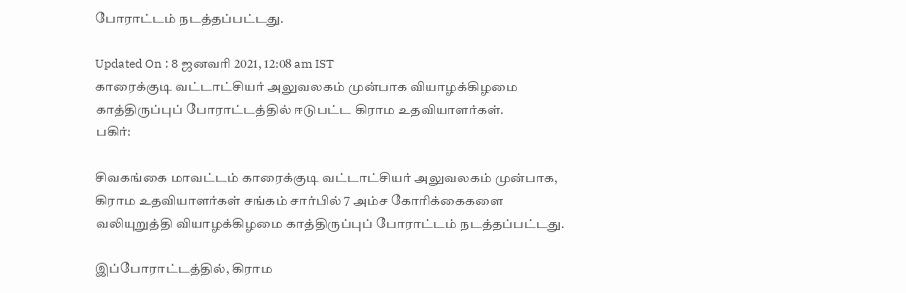போராட்டம் நடத்தப்பட்டது.

Updated On : 8 ஜனவரி 2021, 12:08 am IST
காரைக்குடி வட்டாட்சியர் அலுவலகம் முன்பாக வியாழக்கிழமை காத்திருப்புப் போராட்டத்தில் ஈடுபட்ட கிராம உதவியாளர்கள்.
பகிர்:

சிவகங்கை மாவட்டம் காரைக்குடி வட்டாட்சியர் அலுவலகம் முன்பாக, கிராம உதவியாளர்கள் சங்கம் சார்பில் 7 அம்ச கோரிக்கைகளை வலியுறுத்தி வியாழக்கிழமை காத்திருப்புப் போராட்டம் நடத்தப்பட்டது.

இப்போராட்டத்தில், கிராம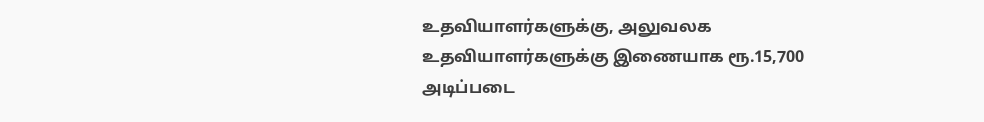உதவியாளர்களுக்கு, அலுவலக உதவியாளர்களுக்கு இணையாக ரூ.15,700 அடிப்படை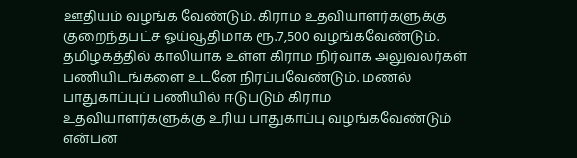ஊதியம் வழங்க வேண்டும். கிராம உதவியாளர்களுக்கு குறைந்தபட்ச ஓய்வூதிமாக ரூ.7,500 வழங்கவேண்டும். தமிழகத்தில் காலியாக உள்ள கிராம நிர்வாக அலுவலர்கள் பணியிடங்களை உடனே நிரப்பவேண்டும். மணல் பாதுகாப்புப் பணியில் ஈடுபடும் கிராம உதவியாளர்களுக்கு உரிய பாதுகாப்பு வழங்கவேண்டும் என்பன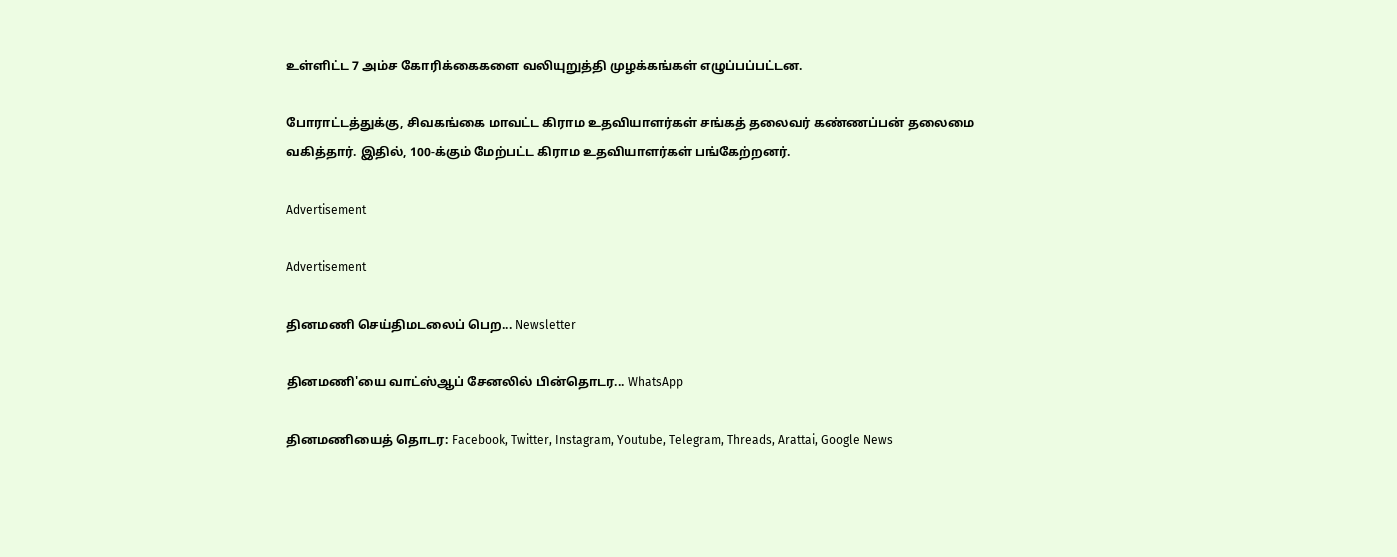உள்ளிட்ட 7 அம்ச கோரிக்கைகளை வலியுறுத்தி முழக்கங்கள் எழுப்பப்பட்டன.

போராட்டத்துக்கு, சிவகங்கை மாவட்ட கிராம உதவியாளர்கள் சங்கத் தலைவர் கண்ணப்பன் தலைமை வகித்தார். இதில், 100-க்கும் மேற்பட்ட கிராம உதவியாளர்கள் பங்கேற்றனர்.

Advertisement

Advertisement

தினமணி செய்திமடலைப் பெற... Newsletter

தினமணி'யை வாட்ஸ்ஆப் சேனலில் பின்தொடர... WhatsApp

தினமணியைத் தொடர: Facebook, Twitter, Instagram, Youtube, Telegram, Threads, Arattai, Google News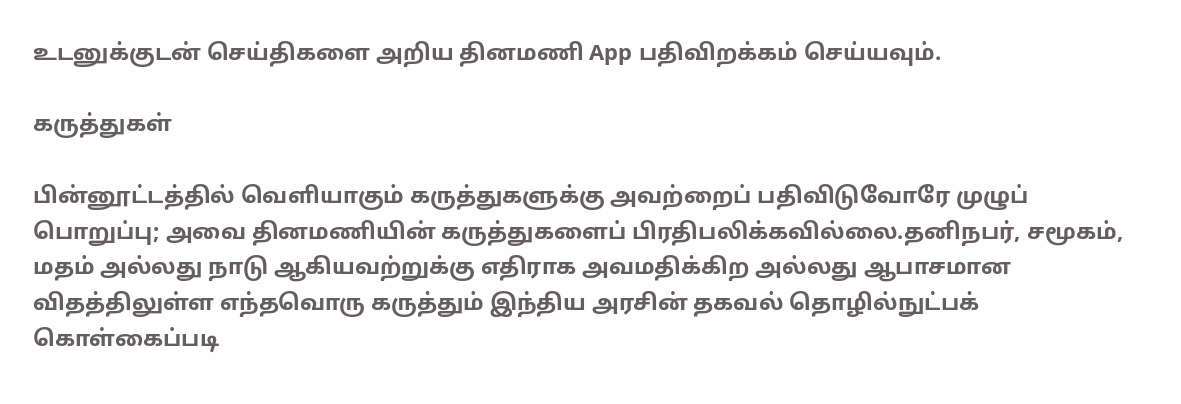உடனுக்குடன் செய்திகளை அறிய தினமணி App பதிவிறக்கம் செய்யவும்.

கருத்துகள்

பின்னூட்டத்தில் வெளியாகும் கருத்துகளுக்கு அவற்றைப் பதிவிடுவோரே முழுப் பொறுப்பு; அவை தினமணியின் கருத்துகளைப் பிரதிபலிக்கவில்லை.தனிநபர், சமூகம், மதம் அல்லது நாடு ஆகியவற்றுக்கு எதிராக அவமதிக்கிற அல்லது ஆபாசமான விதத்திலுள்ள எந்தவொரு கருத்தும் இந்திய அரசின் தகவல் தொழில்நுட்பக் கொள்கைப்படி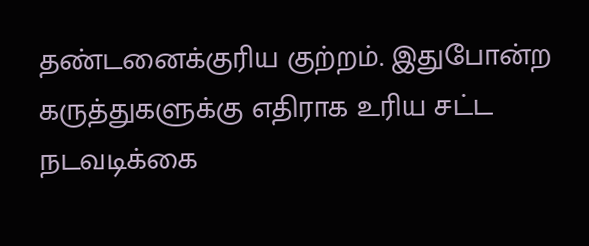தண்டனைக்குரிய குற்றம். இதுபோன்ற கருத்துகளுக்கு எதிராக உரிய சட்ட நடவடிக்கை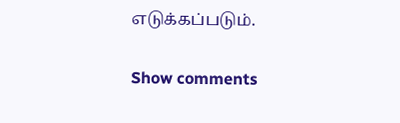எடுக்கப்படும்.

Show comments